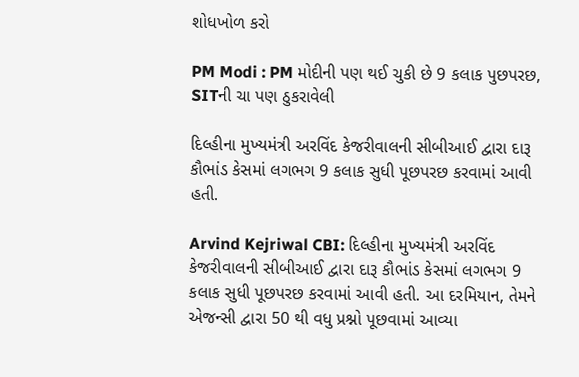શોધખોળ કરો

PM Modi : PM મોદીની પણ થઈ ચુકી છે 9 કલાક પુછપરછ, SITની ચા પણ ઠુકરાવેલી

દિલ્હીના મુખ્યમંત્રી અરવિંદ કેજરીવાલની સીબીઆઈ દ્વારા દારૂ કૌભાંડ કેસમાં લગભગ 9 કલાક સુધી પૂછપરછ કરવામાં આવી હતી.

Arvind Kejriwal CBI: દિલ્હીના મુખ્યમંત્રી અરવિંદ કેજરીવાલની સીબીઆઈ દ્વારા દારૂ કૌભાંડ કેસમાં લગભગ 9 કલાક સુધી પૂછપરછ કરવામાં આવી હતી. આ દરમિયાન, તેમને એજન્સી દ્વારા 50 થી વધુ પ્રશ્નો પૂછવામાં આવ્યા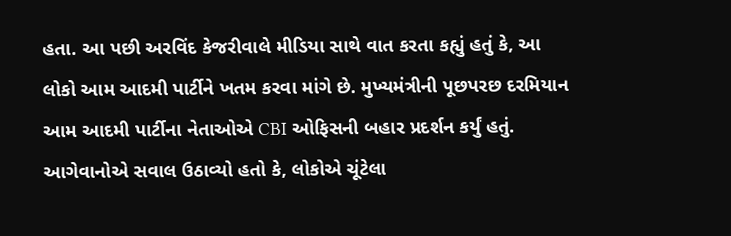હતા. આ પછી અરવિંદ કેજરીવાલે મીડિયા સાથે વાત કરતા કહ્યું હતું કે, આ લોકો આમ આદમી પાર્ટીને ખતમ કરવા માંગે છે. મુખ્યમંત્રીની પૂછપરછ દરમિયાન આમ આદમી પાર્ટીના નેતાઓએ CBI ઓફિસની બહાર પ્રદર્શન કર્યું હતું. આગેવાનોએ સવાલ ઉઠાવ્યો હતો કે, લોકોએ ચૂંટેલા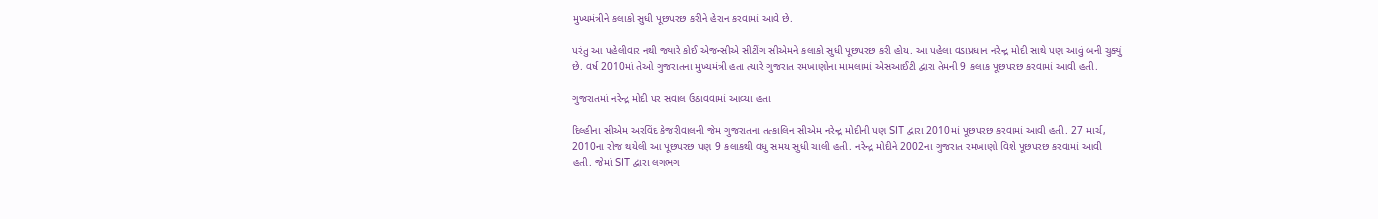મુખ્યમંત્રીને કલાકો સુધી પૂછપરછ કરીને હેરાન કરવામાં આવે છે.

પરંતુ આ પહેલીવાર નથી જ્યારે કોઈ એજન્સીએ સીટીંગ સીએમને કલાકો સુધી પૂછપરછ કરી હોય. આ પહેલા વડાપ્રધાન નરેન્દ્ર મોદી સાથે પણ આવું બની ચુક્યું છે. વર્ષ 2010માં તેઓ ગુજરાતના મુખ્યમંત્રી હતા ત્યારે ગુજરાત રમખાણોના મામલામાં એસઆઈટી દ્વારા તેમની 9 કલાક પૂછપરછ કરવામાં આવી હતી.

ગુજરાતમાં નરેન્દ્ર મોદી પર સવાલ ઉઠાવવામાં આવ્યા હતા

દિલ્હીના સીએમ અરવિંદ કેજરીવાલની જેમ ગુજરાતના તત્કાલિન સીએમ નરેન્દ્ર મોદીની પણ SIT દ્વારા 2010માં પૂછપરછ કરવામાં આવી હતી. 27 માર્ચ, 2010ના રોજ થયેલી આ પૂછપરછ પણ 9 કલાકથી વધુ સમય સુધી ચાલી હતી. નરેન્દ્ર મોદીને 2002ના ગુજરાત રમખાણો વિશે પૂછપરછ કરવામાં આવી હતી. જેમાં SIT દ્વારા લગભગ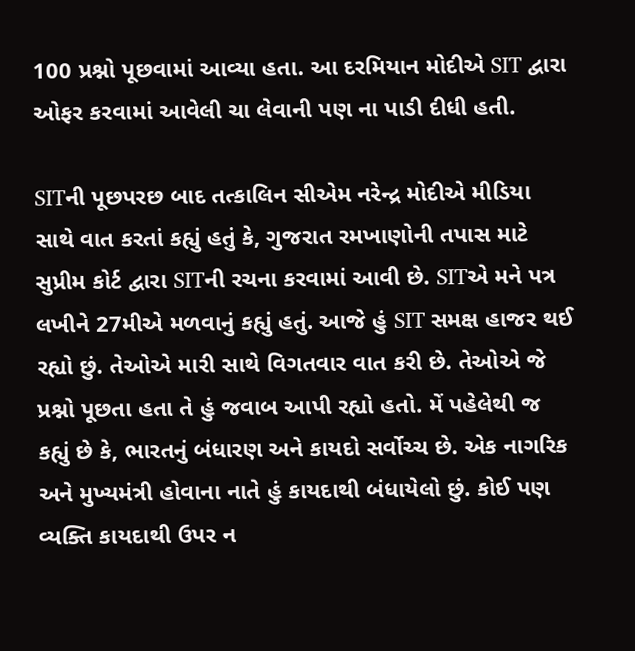100 પ્રશ્નો પૂછવામાં આવ્યા હતા. આ દરમિયાન મોદીએ SIT દ્વારા ઓફર કરવામાં આવેલી ચા લેવાની પણ ના પાડી દીધી હતી.

SITની પૂછપરછ બાદ તત્કાલિન સીએમ નરેન્દ્ર મોદીએ મીડિયા સાથે વાત કરતાં કહ્યું હતું કે, ગુજરાત રમખાણોની તપાસ માટે સુપ્રીમ કોર્ટ દ્વારા SITની રચના કરવામાં આવી છે. SITએ મને પત્ર લખીને 27મીએ મળવાનું કહ્યું હતું. આજે હું SIT સમક્ષ હાજર થઈ રહ્યો છું. તેઓએ મારી સાથે વિગતવાર વાત કરી છે. તેઓએ જે પ્રશ્નો પૂછતા હતા તે હું જવાબ આપી રહ્યો હતો. મેં પહેલેથી જ કહ્યું છે કે, ભારતનું બંધારણ અને કાયદો સર્વોચ્ચ છે. એક નાગરિક અને મુખ્યમંત્રી હોવાના નાતે હું કાયદાથી બંધાયેલો છું. કોઈ પણ વ્યક્તિ કાયદાથી ઉપર ન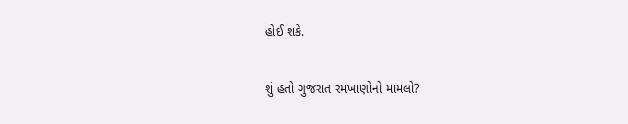હોઈ શકે.

શું હતો ગુજરાત રમખાણોનો મામલો?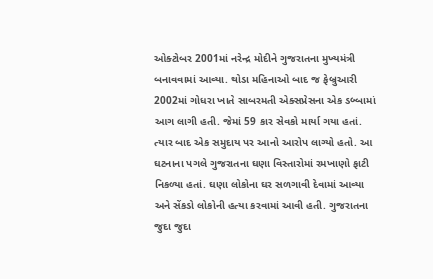ઓક્ટોબર 2001માં નરેન્દ્ર મોદીને ગુજરાતના મુખ્યમંત્રી બનાવવામાં આવ્યા. થોડા મહિનાઓ બાદ જ ફેબ્રુઆરી 2002માં ગોધરા ખાતે સાબરમતી એક્સપ્રેસના એક ડબ્બામાં આગ લાગી હતી. જેમાં 59 કાર સેવકો માર્યા ગયા હતાં. ત્યાર બાદ એક સમુદાય પર આનો આરોપ લાગ્યો હતો. આ ઘટનાના પગલે ગુજરાતના ઘણા વિસ્તારોમાં રમખાણો ફાટી નિકળ્યા હતાં. ઘણા લોકોના ઘર સળગાવી દેવામાં આવ્યા અને સેંકડો લોકોની હત્યા કરવામાં આવી હતી. ગુજરાતના જુદા જુદા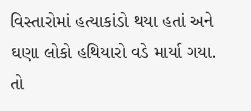વિસ્તારોમાં હત્યાકાંડો થયા હતાં અને ઘણા લોકો હથિયારો વડે માર્યા ગયા. તો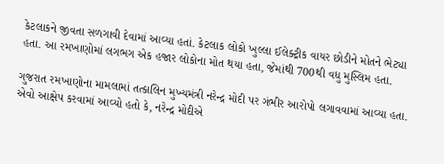કેટલાકને જીવતા સળગાવી દેવામાં આવ્યા હતાં. કેટલાક લોકો ખુલ્લા ઈલેક્ટ્રીક વાયર છોડીને મોતને ભેટ્યા હતા. આ રમખાણોમાં લગભગ એક હજાર લોકોના મોત થયા હતા, જેમાંથી 700થી વધુ મુસ્લિમ હતા.

ગુજરાત રમખાણોના મામલામાં તત્કાલિન મુખ્યમંત્રી નરેન્દ્ર મોદી પર ગંભીર આરોપો લગાવવામાં આવ્યા હતા. એવો આક્ષેપ કરવામાં આવ્યો હતો કે, નરેન્દ્ર મોદીએ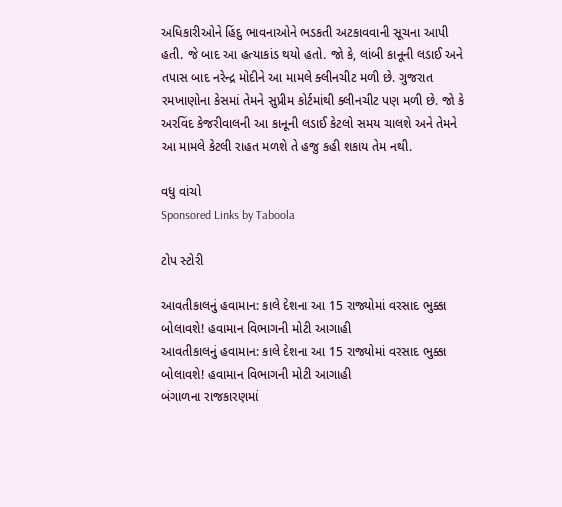અધિકારીઓને હિંદુ ભાવનાઓને ભડકતી અટકાવવાની સૂચના આપી હતી. જે બાદ આ હત્યાકાંડ થયો હતો. જો કે, લાંબી કાનૂની લડાઈ અને તપાસ બાદ નરેન્દ્ર મોદીને આ મામલે ક્લીનચીટ મળી છે. ગુજરાત રમખાણોના કેસમાં તેમને સુપ્રીમ કોર્ટમાંથી ક્લીનચીટ પણ મળી છે. જો કે અરવિંદ કેજરીવાલની આ કાનૂની લડાઈ કેટલો સમય ચાલશે અને તેમને આ મામલે કેટલી રાહત મળશે તે હજુ કહી શકાય તેમ નથી.

વધુ વાંચો
Sponsored Links by Taboola

ટોપ સ્ટોરી

આવતીકાલનું હવામાન: કાલે દેશના આ 15 રાજ્યોમાં વરસાદ ભુક્કા બોલાવશે! હવામાન વિભાગની મોટી આગાહી
આવતીકાલનું હવામાન: કાલે દેશના આ 15 રાજ્યોમાં વરસાદ ભુક્કા બોલાવશે! હવામાન વિભાગની મોટી આગાહી
બંગાળના રાજકારણમાં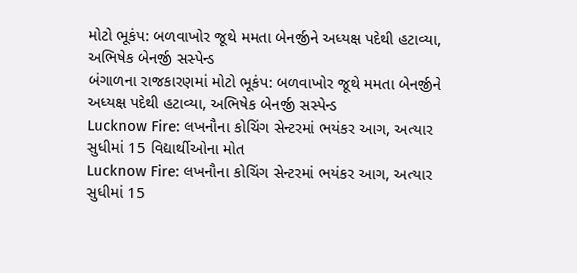મોટો ભૂકંપ: બળવાખોર જૂથે મમતા બેનર્જીને અધ્યક્ષ પદેથી હટાવ્યા, અભિષેક બેનર્જી સસ્પેન્ડ
બંગાળના રાજકારણમાં મોટો ભૂકંપ: બળવાખોર જૂથે મમતા બેનર્જીને અધ્યક્ષ પદેથી હટાવ્યા, અભિષેક બેનર્જી સસ્પેન્ડ
Lucknow Fire: લખનૌના કોચિંગ સેન્ટરમાં ભયંકર આગ, અત્યાર સુધીમાં 15 વિદ્યાર્થીઓના મોત
Lucknow Fire: લખનૌના કોચિંગ સેન્ટરમાં ભયંકર આગ, અત્યાર સુધીમાં 15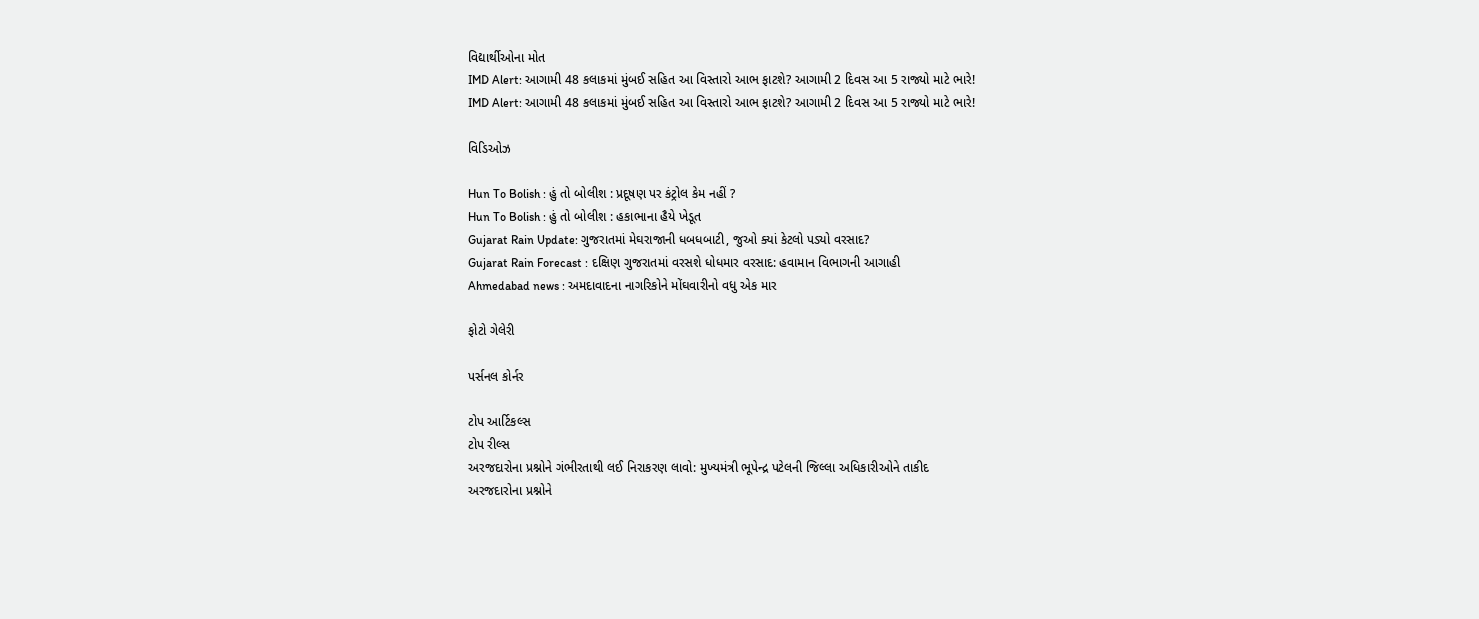વિદ્યાર્થીઓના મોત
IMD Alert: આગામી 48 કલાકમાં મુંબઈ સહિત આ વિસ્તારો આભ ફાટશે? આગામી 2 દિવસ આ 5 રાજ્યો માટે ભારે!
IMD Alert: આગામી 48 કલાકમાં મુંબઈ સહિત આ વિસ્તારો આભ ફાટશે? આગામી 2 દિવસ આ 5 રાજ્યો માટે ભારે!

વિડિઓઝ

Hun To Bolish : હું તો બોલીશ : પ્રદૂષણ પર કંટ્રોલ કેમ નહીં ?
Hun To Bolish : હું તો બોલીશ : હકાભાના હૈયે ખેડૂત
Gujarat Rain Update: ગુજરાતમાં મેઘરાજાની ધબધબાટી, જુઓ ક્યાં કેટલો પડ્યો વરસાદ?
Gujarat Rain Forecast : દક્ષિણ ગુજરાતમાં વરસશે ધોધમાર વરસાદ: હવામાન વિભાગની આગાહી
Ahmedabad news : અમદાવાદના નાગરિકોને મોંઘવારીનો વધુ એક માર

ફોટો ગેલેરી

પર્સનલ કોર્નર

ટોપ આર્ટિકલ્સ
ટોપ રીલ્સ
અરજદારોના પ્રશ્નોને ગંભીરતાથી લઈ નિરાકરણ લાવો: મુખ્યમંત્રી ભૂપેન્દ્ર પટેલની જિલ્લા અધિકારીઓને તાકીદ
અરજદારોના પ્રશ્નોને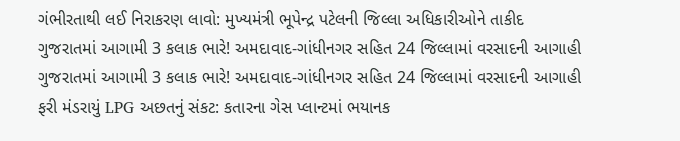ગંભીરતાથી લઈ નિરાકરણ લાવો: મુખ્યમંત્રી ભૂપેન્દ્ર પટેલની જિલ્લા અધિકારીઓને તાકીદ
ગુજરાતમાં આગામી 3 કલાક ભારે! અમદાવાદ-ગાંધીનગર સહિત 24 જિલ્લામાં વરસાદની આગાહી
ગુજરાતમાં આગામી 3 કલાક ભારે! અમદાવાદ-ગાંધીનગર સહિત 24 જિલ્લામાં વરસાદની આગાહી
ફરી મંડરાયું LPG અછતનું સંકટ: કતારના ગેસ પ્લાન્ટમાં ભયાનક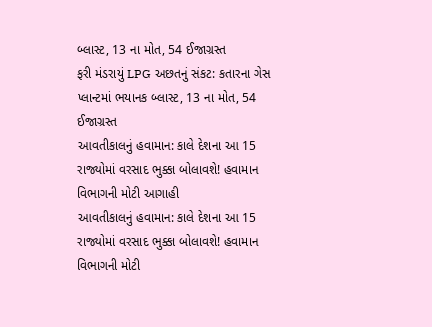બ્લાસ્ટ, 13 ના મોત, 54 ઈજાગ્રસ્ત
ફરી મંડરાયું LPG અછતનું સંકટ: કતારના ગેસ પ્લાન્ટમાં ભયાનક બ્લાસ્ટ, 13 ના મોત, 54 ઈજાગ્રસ્ત
આવતીકાલનું હવામાન: કાલે દેશના આ 15 રાજ્યોમાં વરસાદ ભુક્કા બોલાવશે! હવામાન વિભાગની મોટી આગાહી
આવતીકાલનું હવામાન: કાલે દેશના આ 15 રાજ્યોમાં વરસાદ ભુક્કા બોલાવશે! હવામાન વિભાગની મોટી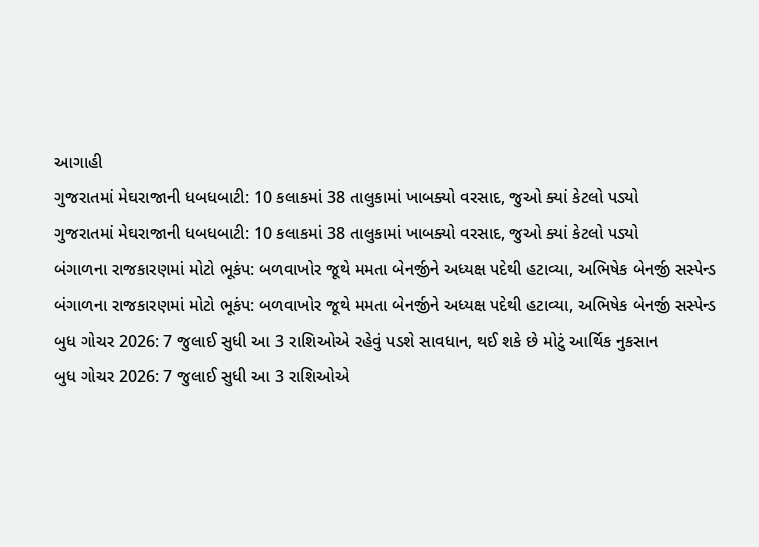આગાહી
ગુજરાતમાં મેઘરાજાની ધબધબાટી: 10 કલાકમાં 38 તાલુકામાં ખાબક્યો વરસાદ, જુઓ ક્યાં કેટલો પડ્યો
ગુજરાતમાં મેઘરાજાની ધબધબાટી: 10 કલાકમાં 38 તાલુકામાં ખાબક્યો વરસાદ, જુઓ ક્યાં કેટલો પડ્યો
બંગાળના રાજકારણમાં મોટો ભૂકંપ: બળવાખોર જૂથે મમતા બેનર્જીને અધ્યક્ષ પદેથી હટાવ્યા, અભિષેક બેનર્જી સસ્પેન્ડ
બંગાળના રાજકારણમાં મોટો ભૂકંપ: બળવાખોર જૂથે મમતા બેનર્જીને અધ્યક્ષ પદેથી હટાવ્યા, અભિષેક બેનર્જી સસ્પેન્ડ
બુધ ગોચર 2026: 7 જુલાઈ સુધી આ 3 રાશિઓએ રહેવું પડશે સાવધાન, થઈ શકે છે મોટું આર્થિક નુકસાન
બુધ ગોચર 2026: 7 જુલાઈ સુધી આ 3 રાશિઓએ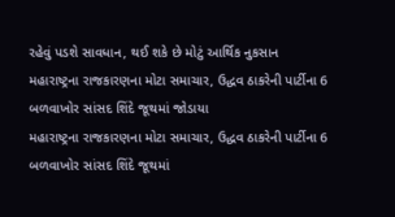રહેવું પડશે સાવધાન, થઈ શકે છે મોટું આર્થિક નુકસાન
મહારાષ્ટ્રના રાજકારણના મોટા સમાચાર, ઉદ્ધવ ઠાકરેની પાર્ટીના 6 બળવાખોર સાંસદ શિંદે જૂથમાં જોડાયા
મહારાષ્ટ્રના રાજકારણના મોટા સમાચાર, ઉદ્ધવ ઠાકરેની પાર્ટીના 6 બળવાખોર સાંસદ શિંદે જૂથમાં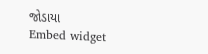જોડાયા
Embed widget